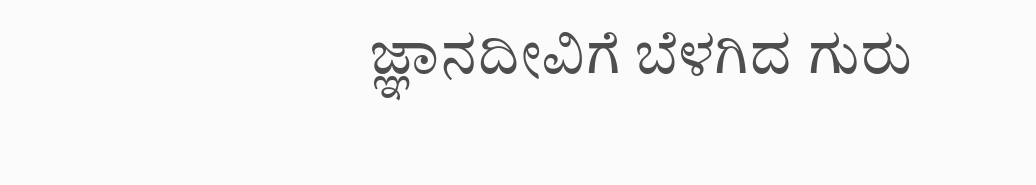ಜ್ಞಾನದೀವಿಗೆ ಬೆಳಗಿದ ಗುರು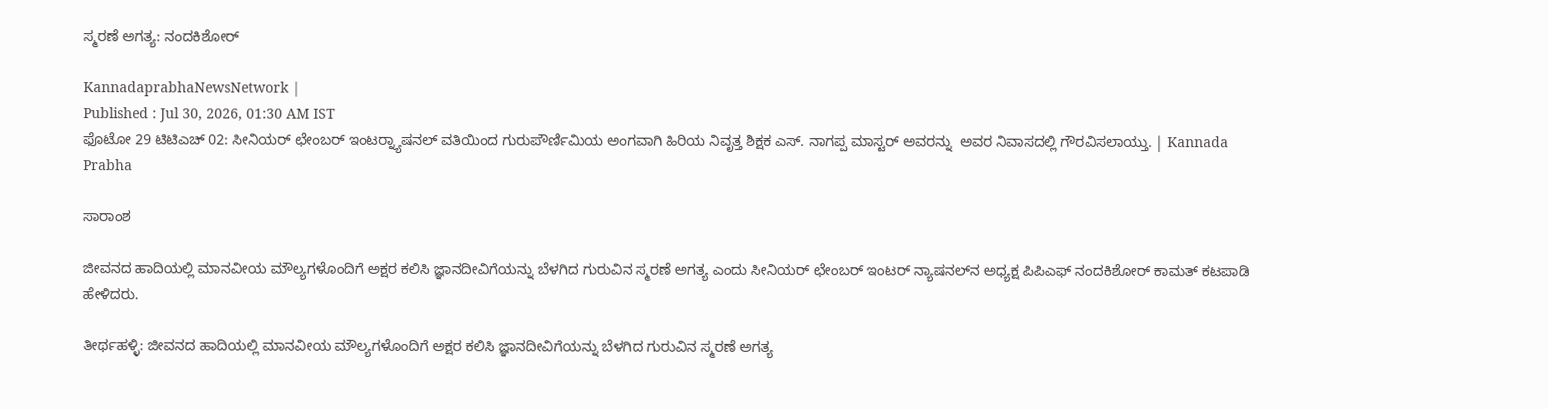ಸ್ಮರಣೆ ಅಗತ್ಯ: ನಂದಕಿಶೋರ್

KannadaprabhaNewsNetwork |
Published : Jul 30, 2026, 01:30 AM IST
ಫೊಟೋ 29 ಟಿಟಿಎಚ್ 02: ಸೀನಿಯರ್ ಛೇಂಬರ್ ಇಂಟರ್‍ನ್ಯಾಷನಲ್ ವತಿಯಿಂದ ಗುರುಪೌರ್ಣಿಮಿಯ ಅಂಗವಾಗಿ ಹಿರಿಯ ನಿವೃತ್ತ ಶಿಕ್ಷಕ ಎಸ್. ನಾಗಪ್ಪ ಮಾಸ್ಟರ್ ಅವರನ್ನು  ಅವರ ನಿವಾಸದಲ್ಲಿ ಗೌರವಿಸಲಾಯ್ತು. | Kannada Prabha

ಸಾರಾಂಶ

ಜೀವನದ ಹಾದಿಯಲ್ಲಿ ಮಾನವೀಯ ಮೌಲ್ಯಗಳೊಂದಿಗೆ ಅಕ್ಷರ ಕಲಿಸಿ ಜ್ಞಾನದೀವಿಗೆಯನ್ನು ಬೆಳಗಿದ ಗುರುವಿನ ಸ್ಮರಣೆ ಅಗತ್ಯ ಎಂದು ಸೀನಿಯರ್ ಛೇಂಬರ್ ಇಂಟರ್‌ ನ್ಯಾಷನಲ್‍ನ ಅಧ್ಯಕ್ಷ ಪಿಪಿಎಫ್ ನಂದಕಿಶೋರ್ ಕಾಮತ್ ಕಟಪಾಡಿ ಹೇಳಿದರು.

ತೀರ್ಥಹಳ್ಳಿ: ಜೀವನದ ಹಾದಿಯಲ್ಲಿ ಮಾನವೀಯ ಮೌಲ್ಯಗಳೊಂದಿಗೆ ಅಕ್ಷರ ಕಲಿಸಿ ಜ್ಞಾನದೀವಿಗೆಯನ್ನು ಬೆಳಗಿದ ಗುರುವಿನ ಸ್ಮರಣೆ ಅಗತ್ಯ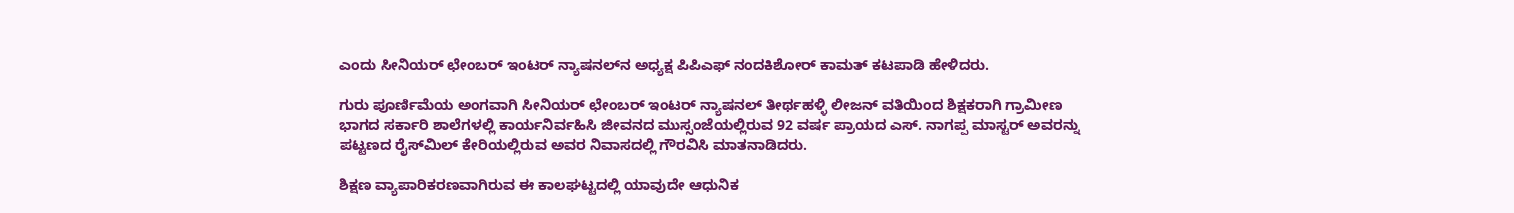ಎಂದು ಸೀನಿಯರ್ ಛೇಂಬರ್ ಇಂಟರ್‌ ನ್ಯಾಷನಲ್‍ನ ಅಧ್ಯಕ್ಷ ಪಿಪಿಎಫ್ ನಂದಕಿಶೋರ್ ಕಾಮತ್ ಕಟಪಾಡಿ ಹೇಳಿದರು.

ಗುರು ಪೂರ್ಣಿಮೆಯ ಅಂಗವಾಗಿ ಸೀನಿಯರ್ ಛೇಂಬರ್ ಇಂಟರ್‌ ನ್ಯಾಷನಲ್ ತೀರ್ಥಹಳ್ಳಿ ಲೀಜನ್ ವತಿಯಿಂದ ಶಿಕ್ಷಕರಾಗಿ ಗ್ರಾಮೀಣ ಭಾಗದ ಸರ್ಕಾರಿ ಶಾಲೆಗಳಲ್ಲಿ ಕಾರ್ಯನಿರ್ವಹಿಸಿ ಜೀವನದ ಮುಸ್ಸಂಜೆಯಲ್ಲಿರುವ 92 ವರ್ಷ ಪ್ರಾಯದ ಎಸ್. ನಾಗಪ್ಪ ಮಾಸ್ಟರ್ ಅವರನ್ನು ಪಟ್ಟಣದ ರೈಸ್‍ಮಿಲ್ ಕೇರಿಯಲ್ಲಿರುವ ಅವರ ನಿವಾಸದಲ್ಲಿ ಗೌರವಿಸಿ ಮಾತನಾಡಿದರು.

ಶಿಕ್ಷಣ ವ್ಯಾಪಾರಿಕರಣವಾಗಿರುವ ಈ ಕಾಲಘಟ್ಟದಲ್ಲಿ ಯಾವುದೇ ಆಧುನಿಕ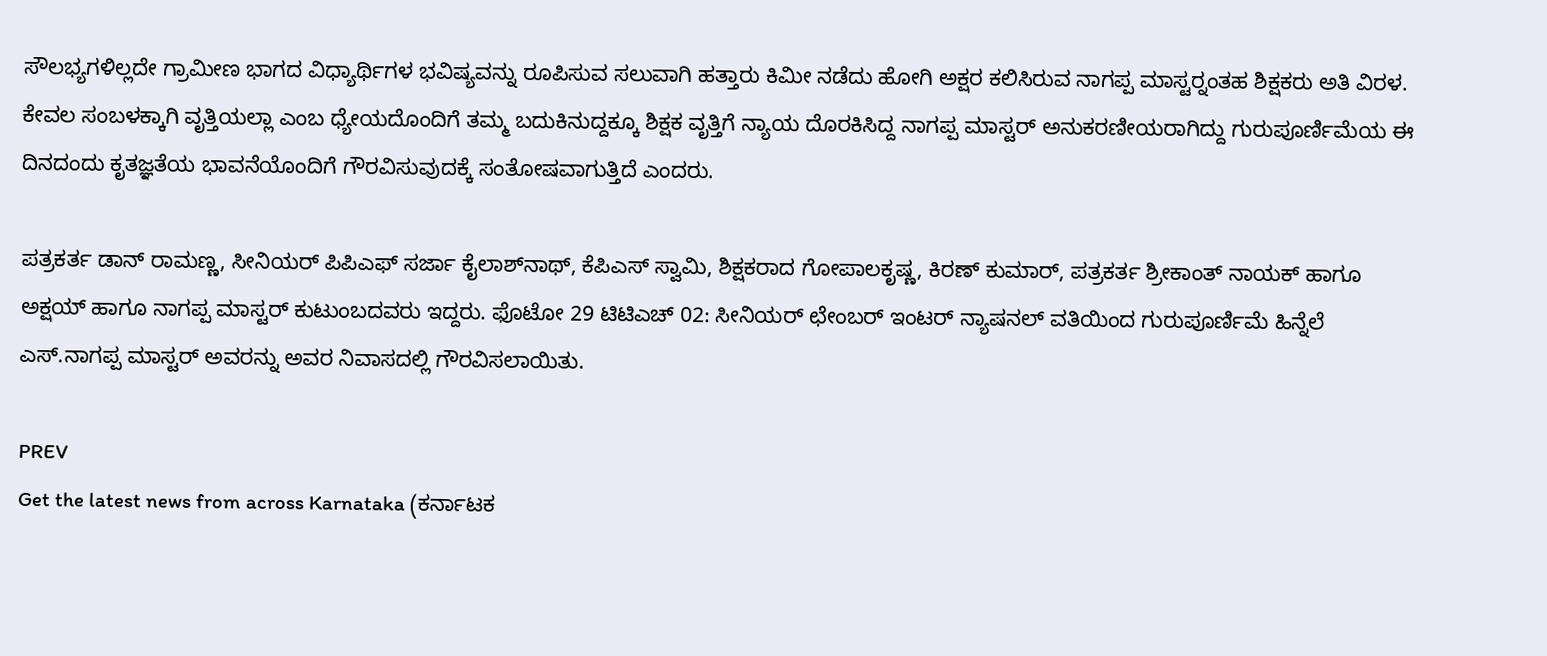ಸೌಲಭ್ಯಗಳಿಲ್ಲದೇ ಗ್ರಾಮೀಣ ಭಾಗದ ವಿಧ್ಯಾರ್ಥಿಗಳ ಭವಿಷ್ಯವನ್ನು ರೂಪಿಸುವ ಸಲುವಾಗಿ ಹತ್ತಾರು ಕಿಮೀ ನಡೆದು ಹೋಗಿ ಅಕ್ಷರ ಕಲಿಸಿರುವ ನಾಗಪ್ಪ ಮಾಸ್ಟರ್‍ನಂತಹ ಶಿಕ್ಷಕರು ಅತಿ ವಿರಳ. ಕೇವಲ ಸಂಬಳಕ್ಕಾಗಿ ವೃತ್ತಿಯಲ್ಲಾ ಎಂಬ ಧ್ಯೇಯದೊಂದಿಗೆ ತಮ್ಮ ಬದುಕಿನುದ್ದಕ್ಕೂ ಶಿಕ್ಷಕ ವೃತ್ತಿಗೆ ನ್ಯಾಯ ದೊರಕಿಸಿದ್ದ ನಾಗಪ್ಪ ಮಾಸ್ಟರ್ ಅನುಕರಣೀಯರಾಗಿದ್ದು ಗುರುಪೂರ್ಣಿಮೆಯ ಈ ದಿನದಂದು ಕೃತಜ್ಞತೆಯ ಭಾವನೆಯೊಂದಿಗೆ ಗೌರವಿಸುವುದಕ್ಕೆ ಸಂತೋಷವಾಗುತ್ತಿದೆ ಎಂದರು.

ಪತ್ರಕರ್ತ ಡಾನ್ ರಾಮಣ್ಣ, ಸೀನಿಯರ್ ಪಿಪಿಎಫ್ ಸರ್ಜಾ ಕೈಲಾಶ್‍ನಾಥ್, ಕೆಪಿಎಸ್ ಸ್ವಾಮಿ, ಶಿಕ್ಷಕರಾದ ಗೋಪಾಲಕೃಷ್ಣ, ಕಿರಣ್ ಕುಮಾರ್, ಪತ್ರಕರ್ತ ಶ್ರೀಕಾಂತ್ ನಾಯಕ್ ಹಾಗೂ ಅಕ್ಷಯ್ ಹಾಗೂ ನಾಗಪ್ಪ ಮಾಸ್ಟರ್ ಕುಟುಂಬದವರು ಇದ್ದರು. ಫೊಟೋ 29 ಟಿಟಿಎಚ್ 02: ಸೀನಿಯರ್ ಛೇಂಬರ್ ಇಂಟರ್‌ ನ್ಯಾಷನಲ್ ವತಿಯಿಂದ ಗುರುಪೂರ್ಣಿಮೆ ಹಿನ್ನೆಲೆ ಎಸ್.ನಾಗಪ್ಪ ಮಾಸ್ಟರ್ ಅವರನ್ನು ಅವರ ನಿವಾಸದಲ್ಲಿ ಗೌರವಿಸಲಾಯಿತು.

PREV
Get the latest news from across Karnataka (ಕರ್ನಾಟಕ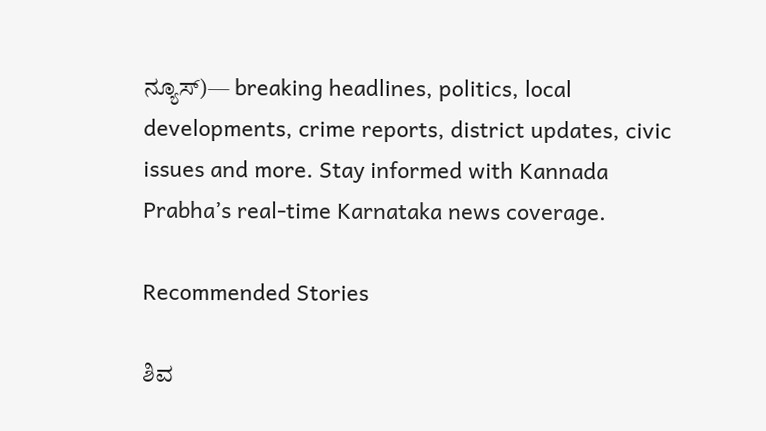ನ್ಯೂಸ್)— breaking headlines, politics, local developments, crime reports, district updates, civic issues and more. Stay informed with Kannada Prabha’s real‑time Karnataka news coverage.

Recommended Stories

ಶಿವ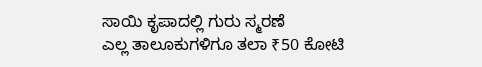ಸಾಯಿ ಕೃಪಾದಲ್ಲಿ ಗುರು ಸ್ಮರಣೆ
ಎಲ್ಲ ತಾಲೂಕುಗಳಿಗೂ ತಲಾ ₹50 ಕೋಟಿ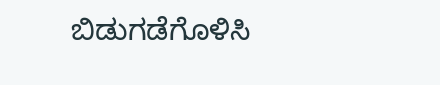ಬಿಡುಗಡೆಗೊಳಿಸಿ